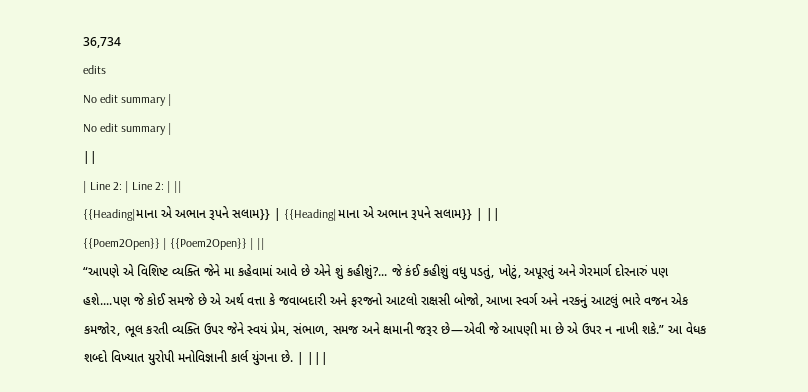36,734
edits
No edit summary |
No edit summary |
||
| Line 2: | Line 2: | ||
{{Heading|માના એ અભાન રૂપને સલામ}} | {{Heading|માના એ અભાન રૂપને સલામ}} | ||
{{Poem2Open}} | {{Poem2Open}} | ||
“આપણે એ વિશિષ્ટ વ્યક્તિ જેને મા કહેવામાં આવે છે એને શું કહીશું?... જે કંઈ કહીશું વધુ પડતું, ખોટું, અપૂરતું અને ગેરમાર્ગ દોરનારું પણ હશે....પણ જે કોઈ સમજે છે એ અર્થ વત્તા કે જવાબદારી અને ફરજનો આટલો રાક્ષસી બોજો, આખા સ્વર્ગ અને નરકનું આટલું ભારે વજન એક કમજોર, ભૂલ કરતી વ્યક્તિ ઉપર જેને સ્વયં પ્રેમ, સંભાળ, સમજ અને ક્ષમાની જરૂર છે—એવી જે આપણી મા છે એ ઉપર ન નાખી શકે.” આ વેધક શબ્દો વિખ્યાત યુરોપી મનોવિજ્ઞાની કાર્લ યુંગના છે. | |||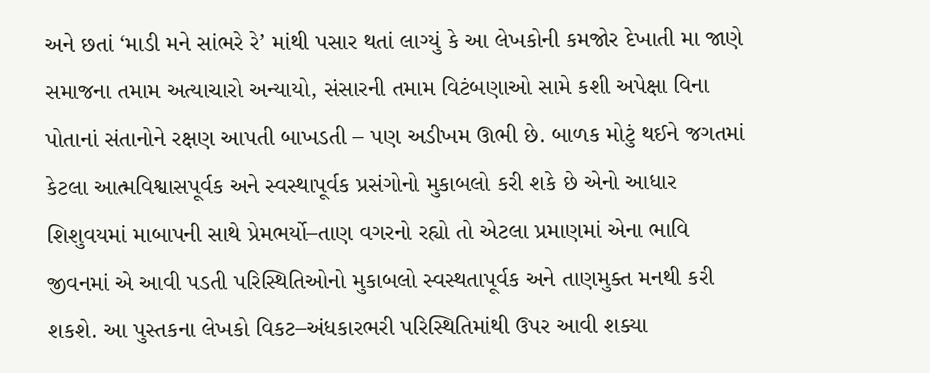અને છતાં ‘માડી મને સાંભરે રે’ માંથી પસાર થતાં લાગ્યું કે આ લેખકોની કમજોર દેખાતી મા જાણે સમાજના તમામ અત્યાચારો અન્યાયો, સંસારની તમામ વિટંબણાઓ સામે કશી અપેક્ષા વિના પોતાનાં સંતાનોને રક્ષણ આપતી બાખડતી – પણ અડીખમ ઊભી છે. બાળક મોટું થઈને જગતમાં કેટલા આત્મવિશ્વાસપૂર્વક અને સ્વસ્થાપૂર્વક પ્રસંગોનો મુકાબલો કરી શકે છે એનો આધાર શિશુવયમાં માબાપની સાથે પ્રેમભર્યો–તાણ વગરનો રહ્યો તો એટલા પ્રમાણમાં એના ભાવિ જીવનમાં એ આવી પડતી પરિસ્થિતિઓનો મુકાબલો સ્વસ્થતાપૂર્વક અને તાણમુક્ત મનથી કરી શકશે. આ પુસ્તકના લેખકો વિકટ–અંધકારભરી પરિસ્થિતિમાંથી ઉપર આવી શક્યા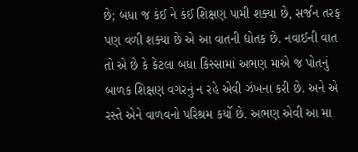છે; બધા જ કંઈ ને કંઈ શિક્ષણ પામી શક્યા છે, સર્જન તરફ પણ વળી શક્યા છે એ આ વાતની દ્યોતક છે. નવાઈની વાત તો એ છે કે કેટલા બધા કિસ્સામાં અભણ માએ જ પોતનું બાળક શિક્ષણ વગરનું ન રહે એવી ઝંખના કરી છે. અને એ રસ્તે એને વાળવનો પરિશ્રમ કર્યો છે. અભણ એવી આ મા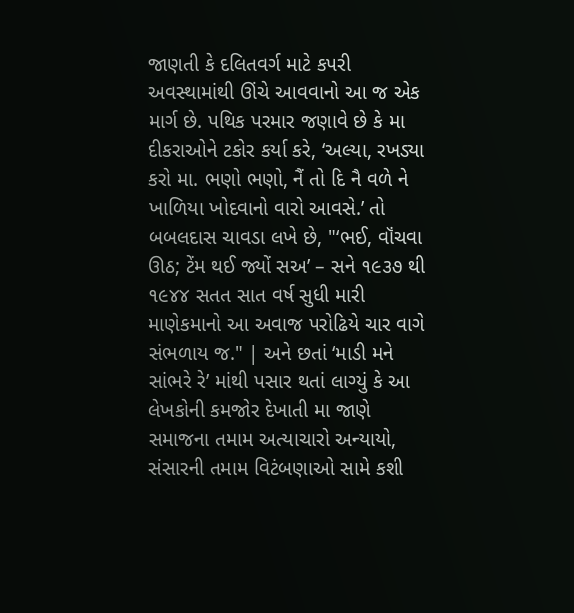જાણતી કે દલિતવર્ગ માટે કપરી અવસ્થામાંથી ઊંચે આવવાનો આ જ એક માર્ગ છે. પથિક પરમાર જણાવે છે કે મા દીકરાઓને ટકોર કર્યા કરે, ‘અલ્યા, રખડ્યા કરો મા. ભણો ભણો, નૈં તો દિ નૈ વળે ને ખાળિયા ખોદવાનો વારો આવસે.’ તો બબલદાસ ચાવડા લખે છે, "‘ભઈ, વૉંચવા ઊઠ; ટેંમ થઈ જ્યોં સઅ’ – સને ૧૯૩૭ થી ૧૯૪૪ સતત સાત વર્ષ સુધી મારી માણેકમાનો આ અવાજ પરોઢિયે ચાર વાગે સંભળાય જ." | અને છતાં ‘માડી મને સાંભરે રે’ માંથી પસાર થતાં લાગ્યું કે આ લેખકોની કમજોર દેખાતી મા જાણે સમાજના તમામ અત્યાચારો અન્યાયો, સંસારની તમામ વિટંબણાઓ સામે કશી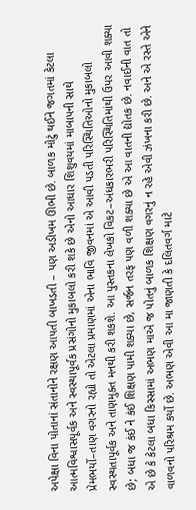અપેક્ષા વિના પોતાનાં સંતાનોને રક્ષણ આપતી બાખડતી – પણ અડીખમ ઊભી છે. બાળક મોટું થઈને જગતમાં કેટલા આત્મવિશ્વાસપૂર્વક અને સ્વસ્થાપૂર્વક પ્રસંગોનો મુકાબલો કરી શકે છે એનો આધાર શિશુવયમાં માબાપની સાથે પ્રેમભર્યો–તાણ વગરનો રહ્યો તો એટલા પ્રમાણમાં એના ભાવિ જીવનમાં એ આવી પડતી પરિસ્થિતિઓનો મુકાબલો સ્વસ્થતાપૂર્વક અને તાણમુક્ત મનથી કરી શકશે. આ પુસ્તકના લેખકો વિકટ–અંધકારભરી પરિસ્થિતિમાંથી ઉપર આવી શક્યા છે; બધા જ કંઈ ને કંઈ શિક્ષણ પામી શક્યા છે, સર્જન તરફ પણ વળી શક્યા છે એ આ વાતની દ્યોતક છે. નવાઈની વાત તો એ છે કે કેટલા બધા કિસ્સામાં અભણ માએ જ પોતનું બાળક શિક્ષણ વગરનું ન રહે એવી ઝંખના કરી છે. અને એ રસ્તે એને વાળવનો પરિશ્રમ કર્યો છે. અભણ એવી આ મા જાણતી કે દલિતવર્ગ માટે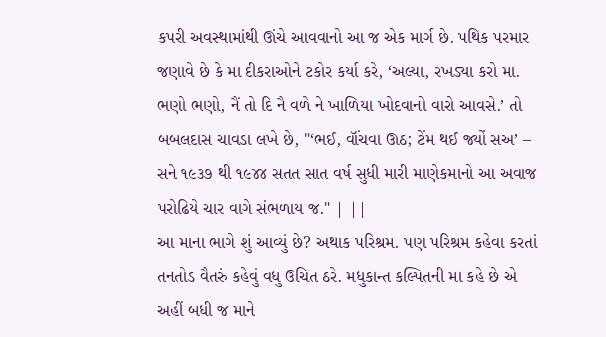કપરી અવસ્થામાંથી ઊંચે આવવાનો આ જ એક માર્ગ છે. પથિક પરમાર જણાવે છે કે મા દીકરાઓને ટકોર કર્યા કરે, ‘અલ્યા, રખડ્યા કરો મા. ભણો ભણો, નૈં તો દિ નૈ વળે ને ખાળિયા ખોદવાનો વારો આવસે.’ તો બબલદાસ ચાવડા લખે છે, "‘ભઈ, વૉંચવા ઊઠ; ટેંમ થઈ જ્યોં સઅ’ – સને ૧૯૩૭ થી ૧૯૪૪ સતત સાત વર્ષ સુધી મારી માણેકમાનો આ અવાજ પરોઢિયે ચાર વાગે સંભળાય જ." | ||
આ માના ભાગે શું આવ્યું છે? અથાક પરિશ્રમ. પણ પરિશ્રમ કહેવા કરતાં તનતોડ વૈતરું કહેવું વધુ ઉચિત ઠરે. મધુકાન્ત કલ્પિતની મા કહે છે એ અહીં બધી જ માને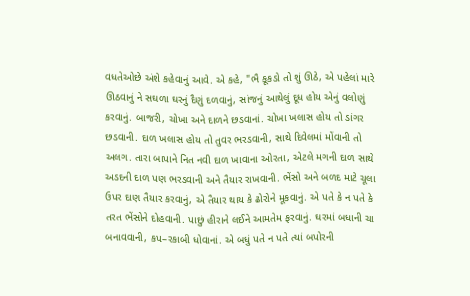વધતેઓછે અંશે કહેવાનું આવે. એ કહે, "ભૈ કૂકડો તો શું ઊઠે, એ પહેલાં મારે ઊઠવાનું ને સઘળા ઘરનું દૈણું દળવાનું, સાંજનું આથેલું દૂધ હોય એનું વલોણું કરવાનું. બાજરી, ચોખા અને દાળને છડવાનાં. ચોખા ખલાસ હોય તો ડાંગર છડવાની. દાળ ખલાસ હોય તો તુવર ભરડવાની, સાથે દિવેલમાં મોંવાની તો અલગ. તારા બાપાને નિત નવી દાળ ખાવાના ઓરતા, એટલે મગની દાળ સાથે અડદની દાળ પણ ભરડવાની અને તૈયાર રાખવાની. ભેંસો અને બળદ માટે ચૂલા ઉપર દાણ તૈયાર કરવાનું, એ તૈયાર થાય કે ઢોરોને મૂકવાનું. એ પતે કે ન પતે કે તરત ભેંસોને દોહવાની. પાછું હીરાને લઈને આમતેમ ફરવાનું. ઘરમાં બધાની ચા બનાવવાની, કપ–રકાબી ધોવાનાં. એ બધું પતે ન પતે ત્યાં બપોરની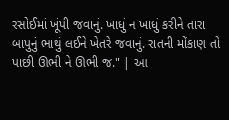રસોઈમાં ખૂંપી જવાનું. ખાધું ન ખાધું કરીને તારા બાપુનું ભાથું લઈને ખેતરે જવાનું. રાતની મોંકાણ તો પાછી ઊભી ને ઊભી જ." | આ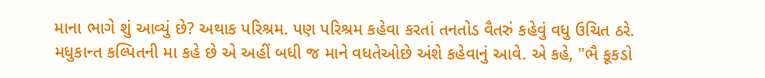માના ભાગે શું આવ્યું છે? અથાક પરિશ્રમ. પણ પરિશ્રમ કહેવા કરતાં તનતોડ વૈતરું કહેવું વધુ ઉચિત ઠરે. મધુકાન્ત કલ્પિતની મા કહે છે એ અહીં બધી જ માને વધતેઓછે અંશે કહેવાનું આવે. એ કહે, "ભૈ કૂકડો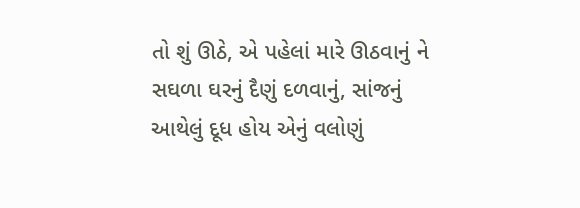તો શું ઊઠે, એ પહેલાં મારે ઊઠવાનું ને સઘળા ઘરનું દૈણું દળવાનું, સાંજનું આથેલું દૂધ હોય એનું વલોણું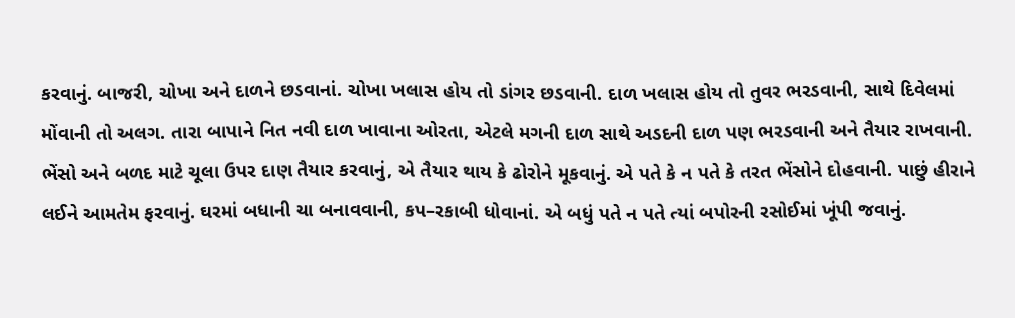કરવાનું. બાજરી, ચોખા અને દાળને છડવાનાં. ચોખા ખલાસ હોય તો ડાંગર છડવાની. દાળ ખલાસ હોય તો તુવર ભરડવાની, સાથે દિવેલમાં મોંવાની તો અલગ. તારા બાપાને નિત નવી દાળ ખાવાના ઓરતા, એટલે મગની દાળ સાથે અડદની દાળ પણ ભરડવાની અને તૈયાર રાખવાની. ભેંસો અને બળદ માટે ચૂલા ઉપર દાણ તૈયાર કરવાનું, એ તૈયાર થાય કે ઢોરોને મૂકવાનું. એ પતે કે ન પતે કે તરત ભેંસોને દોહવાની. પાછું હીરાને લઈને આમતેમ ફરવાનું. ઘરમાં બધાની ચા બનાવવાની, કપ–રકાબી ધોવાનાં. એ બધું પતે ન પતે ત્યાં બપોરની રસોઈમાં ખૂંપી જવાનું.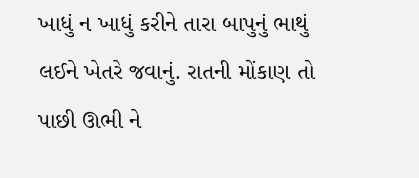ખાધું ન ખાધું કરીને તારા બાપુનું ભાથું લઈને ખેતરે જવાનું. રાતની મોંકાણ તો પાછી ઊભી ને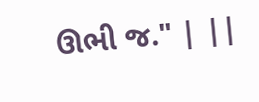ઊભી જ." | ||